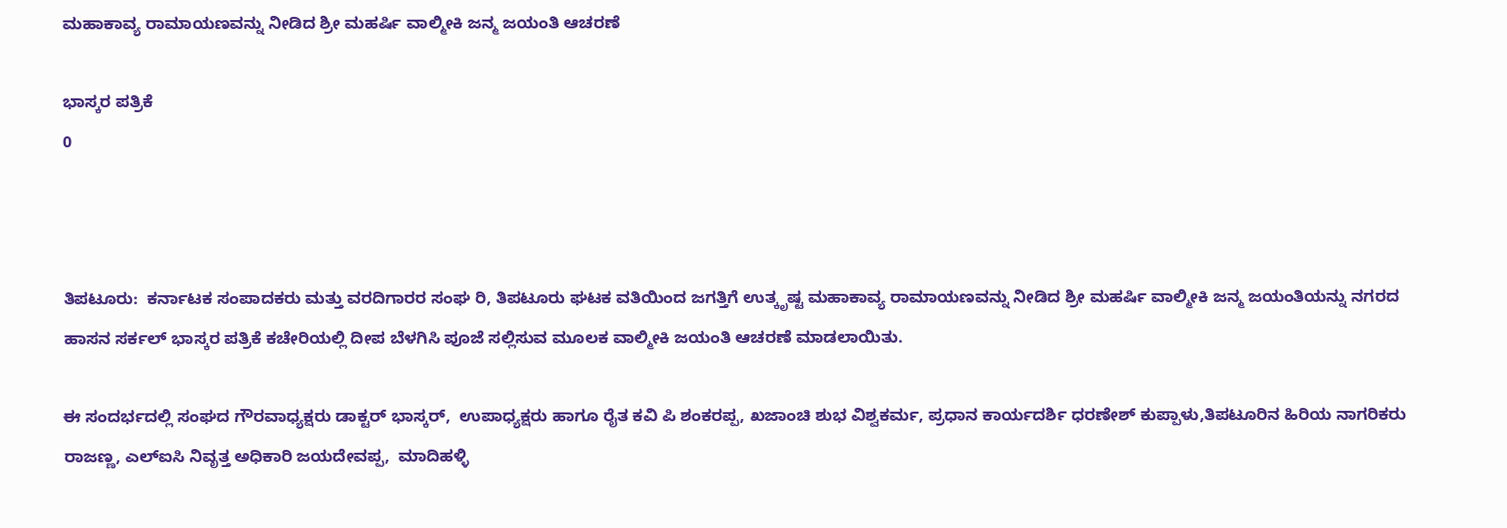ಮಹಾಕಾವ್ಯ ರಾಮಾಯಣವನ್ನು ನೀಡಿದ ಶ್ರೀ ಮಹರ್ಷಿ ವಾಲ್ಮೀಕಿ ಜನ್ಮ ಜಯಂತಿ ಆಚರಣೆ

ಭಾಸ್ಕರ ಪತ್ರಿಕೆ
0



ತಿಪಟೂರು:  ಕರ್ನಾಟಕ ಸಂಪಾದಕರು ಮತ್ತು ವರದಿಗಾರರ ಸಂಘ ರಿ, ತಿಪಟೂರು ಘಟಕ ವತಿಯಿಂದ ಜಗತ್ತಿಗೆ ಉತ್ಕೃಷ್ಟ ಮಹಾಕಾವ್ಯ ರಾಮಾಯಣವನ್ನು ನೀಡಿದ ಶ್ರೀ ಮಹರ್ಷಿ ವಾಲ್ಮೀಕಿ ಜನ್ಮ ಜಯಂತಿಯನ್ನು ನಗರದ ಹಾಸನ ಸರ್ಕಲ್ ಭಾಸ್ಕರ ಪತ್ರಿಕೆ ಕಚೇರಿಯಲ್ಲಿ ದೀಪ ಬೆಳಗಿಸಿ ಪೂಜೆ ಸಲ್ಲಿಸುವ ಮೂಲಕ ವಾಲ್ಮೀಕಿ ಜಯಂತಿ ಆಚರಣೆ ಮಾಡಲಾಯಿತು.

ಈ ಸಂದರ್ಭದಲ್ಲಿ ಸಂಘದ ಗೌರವಾಧ್ಯಕ್ಷರು ಡಾಕ್ಟರ್ ಭಾಸ್ಕರ್,  ಉಪಾಧ್ಯಕ್ಷರು ಹಾಗೂ ರೈತ ಕವಿ ಪಿ ಶಂಕರಪ್ಪ, ಖಜಾಂಚಿ ಶುಭ ವಿಶ್ವಕರ್ಮ, ಪ್ರಧಾನ ಕಾರ್ಯದರ್ಶಿ ಧರಣೇಶ್ ಕುಪ್ಪಾಳು,ತಿಪಟೂರಿನ ಹಿರಿಯ ನಾಗರಿಕರು ರಾಜಣ್ಣ, ಎಲ್ಐಸಿ ನಿವೃತ್ತ ಅಧಿಕಾರಿ ಜಯದೇವಪ್ಪ,  ಮಾದಿಹಳ್ಳಿ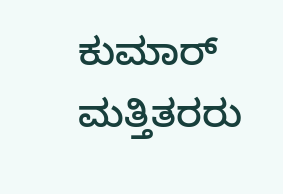ಕುಮಾರ್ ಮತ್ತಿತರರು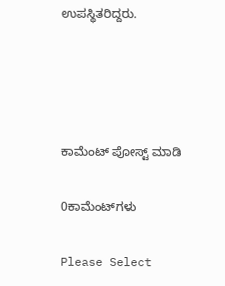ಉಪಸ್ಥಿತರಿದ್ದರು.




ಕಾಮೆಂಟ್‌‌ ಪೋಸ್ಟ್‌ ಮಾಡಿ

0ಕಾಮೆಂಟ್‌ಗಳು

Please Select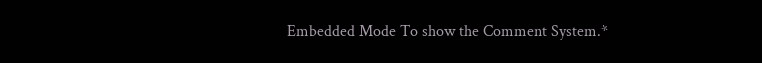Embedded Mode To show the Comment System.*